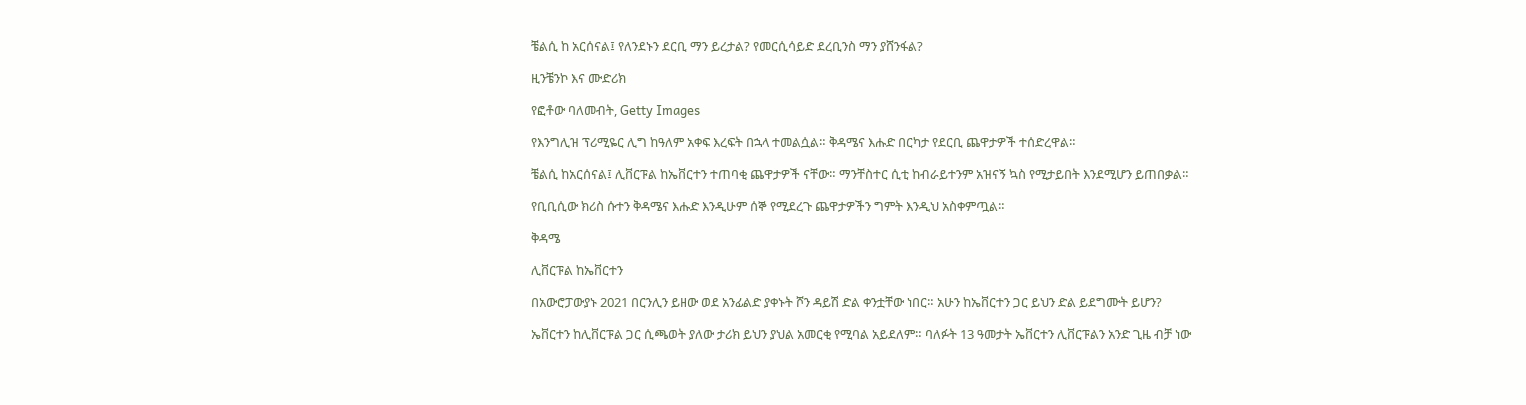ቼልሲ ከ አርሰናል፤ የለንደኑን ደርቢ ማን ይረታል? የመርሲሳይድ ደረቢንስ ማን ያሸንፋል?

ዚንቼንኮ እና ሙድሪክ

የፎቶው ባለመብት, Getty Images

የእንግሊዝ ፕሪሚዬር ሊግ ከዓለም አቀፍ እረፍት በኋላ ተመልሷል። ቅዳሜና እሑድ በርካታ የደርቢ ጨዋታዎች ተሰድረዋል።

ቼልሲ ከአርሰናል፤ ሊቨርፑል ከኤቨርተን ተጠባቂ ጨዋታዎች ናቸው። ማንቸስተር ሲቲ ከብራይተንም አዝናኝ ኳስ የሚታይበት እንደሚሆን ይጠበቃል።

የቢቢሲው ክሪስ ሱተን ቅዳሜና እሑድ እንዲሁም ሰኞ የሚደረጉ ጨዋታዎችን ግምት እንዲህ አስቀምጧል።

ቅዳሜ

ሊቨርፑል ከኤቨርተን

በአውሮፓውያኑ 2021 በርንሊን ይዘው ወደ አንፊልድ ያቀኑት ሾን ዳይሽ ድል ቀንቷቸው ነበር። አሁን ከኤቨርተን ጋር ይህን ድል ይደግሙት ይሆን?

ኤቨርተን ከሊቨርፑል ጋር ሲጫወት ያለው ታሪክ ይህን ያህል አመርቂ የሚባል አይደለም። ባለፉት 13 ዓመታት ኤቨርተን ሊቨርፑልን አንድ ጊዜ ብቻ ነው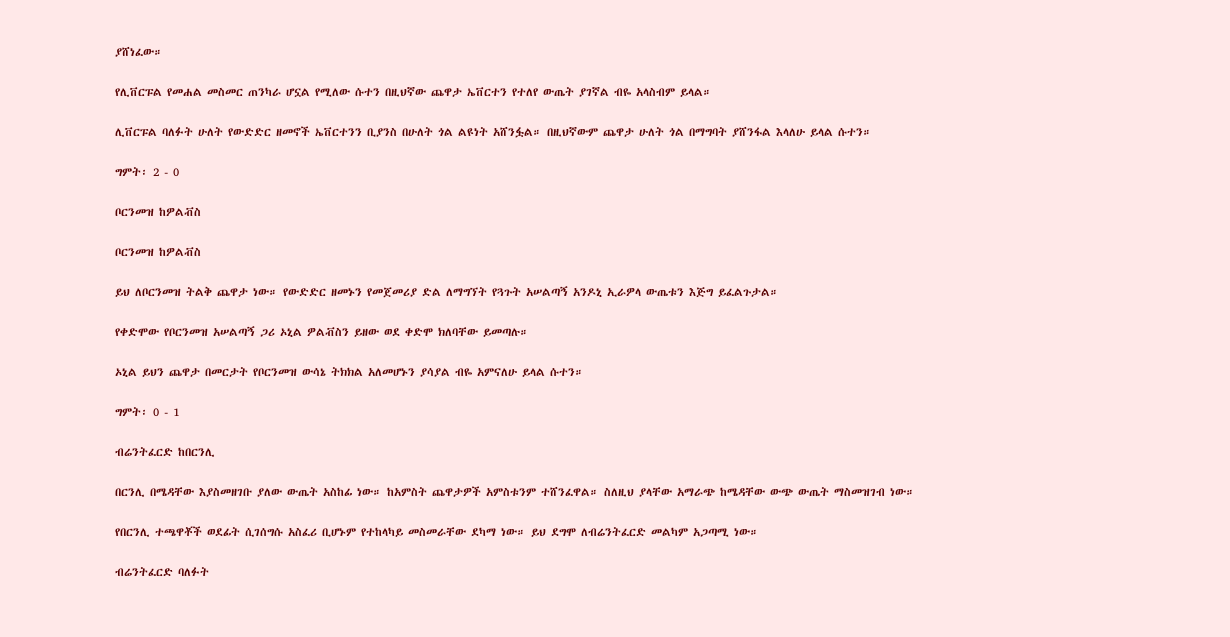ያሸነፈው።

የሊቨርፑል የመሐል መስመር ጠንካራ ሆኗል የሚለው ሱተን በዚህኛው ጨዋታ ኤቨርተን የተለየ ውጤት ያገኛል ብዬ አላስብም ይላል።

ሊቨርፑል ባለፉት ሁለት የውድድር ዘመኖች ኤቨርተንን ቢያንስ በሁለት ጎል ልዩነት አሸንፏል። በዚህኛውም ጨዋታ ሁለት ጎል በማግባት ያሸንፋል እላለሁ ይላል ሱተን።

ግምት፡ 2 - 0

ቦርንመዝ ከዎልቭስ

ቦርንመዝ ከዎልቭስ

ይህ ለቦርንመዝ ትልቅ ጨዋታ ነው። የውድድር ዘመኑን የመጀመሪያ ድል ለማግኘት የጓጉት አሠልጣኝ አንዶኒ ኢራዎላ ውጤቱን እጅግ ይፈልጉታል።

የቀድሞው የቦርንመዝ አሠልጣኝ ጋሪ ኦኒል ዎልቭስን ይዘው ወደ ቀድሞ ክለባቸው ይመጣሉ።

ኦኒል ይህን ጨዋታ በመርታት የቦርንመዝ ውሳኔ ትክክል አለመሆኑን ያሳያል ብዬ አምናለሁ ይላል ሱተን።

ግምት፡ 0 - 1

ብሬንትፈርድ ከበርንሊ

በርንሊ በሜዳቸው እያስመዘገቡ ያለው ውጤት አስከፊ ነው። ከአምስት ጨዋታዎች አምስቱንም ተሸንፈዋል። ስለዚህ ያላቸው አማራጭ ከሜዳቸው ውጭ ውጤት ማስመዝገብ ነው።

የበርንሊ ተጫዋቾች ወደፊት ሲገሰግሱ አስፈሪ ቢሆኑም የተከላካይ መስመራቸው ደካማ ነው። ይህ ደግሞ ለብሬንትፈርድ መልካም አጋጣሚ ነው።

ብሬንትፈርድ ባለፉት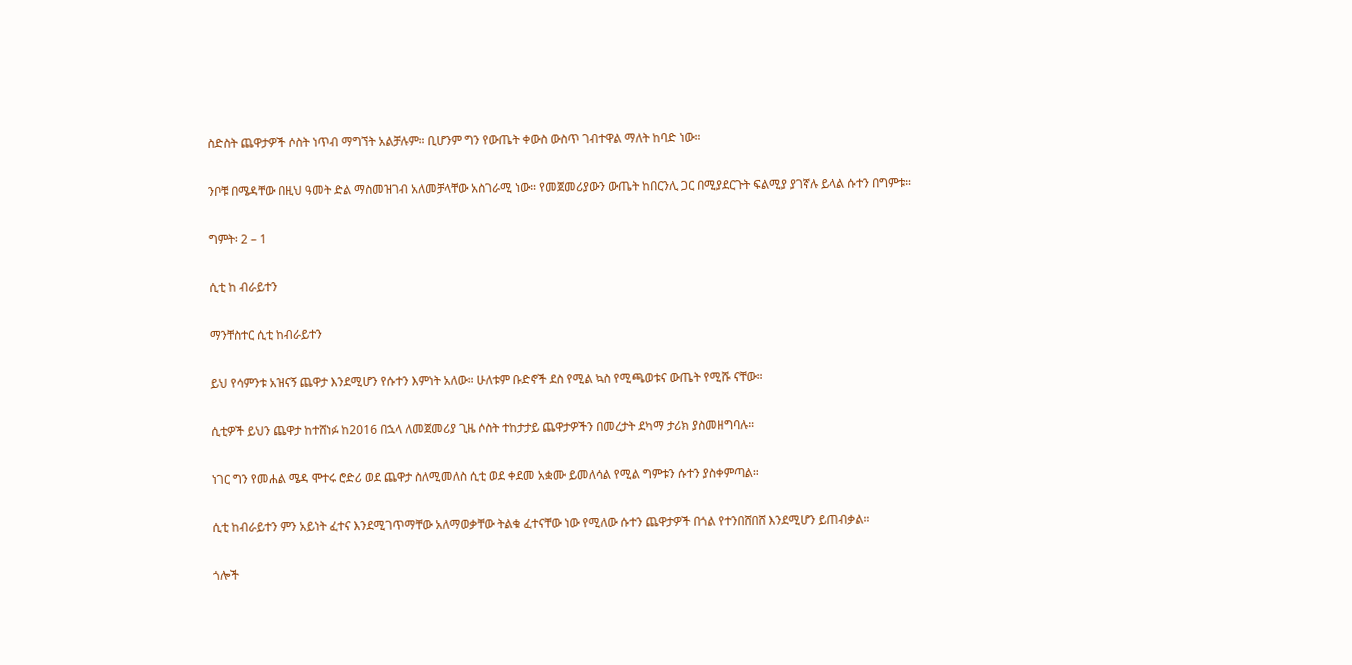ስድስት ጨዋታዎች ሶስት ነጥብ ማግኘት አልቻሉም። ቢሆንም ግን የውጤት ቀውስ ውስጥ ገብተዋል ማለት ከባድ ነው።

ንቦቹ በሜዳቸው በዚህ ዓመት ድል ማስመዝገብ አለመቻላቸው አስገራሚ ነው። የመጀመሪያውን ውጤት ከበርንሊ ጋር በሚያደርጉት ፍልሚያ ያገኛሉ ይላል ሱተን በግምቱ።

ግምት፡ 2 – 1

ሲቲ ከ ብራይተን

ማንቸስተር ሲቲ ከብራይተን

ይህ የሳምንቱ አዝናኝ ጨዋታ እንደሚሆን የሱተን እምነት አለው። ሁለቱም ቡድኖች ደስ የሚል ኳስ የሚጫወቱና ውጤት የሚሹ ናቸው።

ሲቲዎች ይህን ጨዋታ ከተሸነፉ ከ2016 በኋላ ለመጀመሪያ ጊዜ ሶስት ተከታታይ ጨዋታዎችን በመረታት ደካማ ታሪክ ያስመዘግባሉ።

ነገር ግን የመሐል ሜዳ ሞተሩ ሮድሪ ወደ ጨዋታ ስለሚመለስ ሲቲ ወደ ቀደመ አቋሙ ይመለሳል የሚል ግምቱን ሱተን ያስቀምጣል።

ሲቲ ከብራይተን ምን አይነት ፈተና እንደሚገጥማቸው አለማወቃቸው ትልቁ ፈተናቸው ነው የሚለው ሱተን ጨዋታዎች በጎል የተንበሸበሸ እንደሚሆን ይጠብቃል።

ጎሎች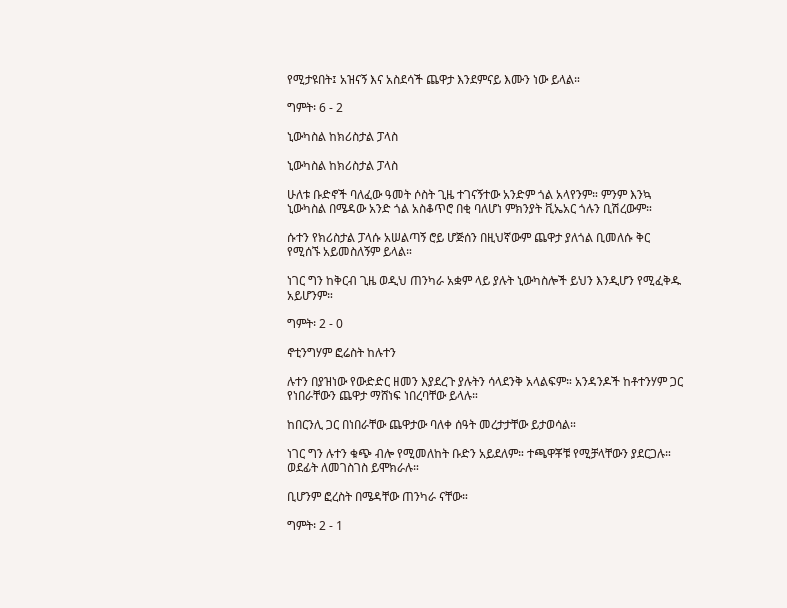የሚታዩበት፤ አዝናኝ እና አስደሳች ጨዋታ እንደምናይ እሙን ነው ይላል።

ግምት፡ 6 - 2

ኒውካስል ከክሪስታል ፓላስ

ኒውካስል ከክሪስታል ፓላስ

ሁለቱ ቡድኖች ባለፈው ዓመት ሶስት ጊዜ ተገናኝተው አንድም ጎል አላየንም። ምንም እንኳ ኒውካስል በሜዳው አንድ ጎል አስቆጥሮ በቂ ባለሆነ ምክንያት ቪኤአር ጎሉን ቢሽረውም።

ሱተን የክሪስታል ፓላሱ አሠልጣኝ ሮይ ሆጅሰን በዚህኛውም ጨዋታ ያለጎል ቢመለሱ ቅር የሚሰኙ አይመስለኝም ይላል።

ነገር ግን ከቅርብ ጊዜ ወዲህ ጠንካራ አቋም ላይ ያሉት ኒውካስሎች ይህን እንዲሆን የሚፈቅዱ አይሆንም።

ግምት፡ 2 - 0

ኖቲንግሃም ፎሬስት ከሉተን

ሉተን በያዝነው የውድድር ዘመን እያደረጉ ያሉትን ሳላደንቅ አላልፍም። አንዳንዶች ከቶተንሃም ጋር የነበራቸውን ጨዋታ ማሸነፍ ነበረባቸው ይላሉ።

ከበርንሊ ጋር በነበራቸው ጨዋታው ባለቀ ሰዓት መረታታቸው ይታወሳል።

ነገር ግን ሉተን ቁጭ ብሎ የሚመለከት ቡድን አይደለም። ተጫዋቾቹ የሚቻላቸውን ያደርጋሉ። ወደፊት ለመገስገስ ይሞክራሉ።

ቢሆንም ፎረስት በሜዳቸው ጠንካራ ናቸው።

ግምት፡ 2 - 1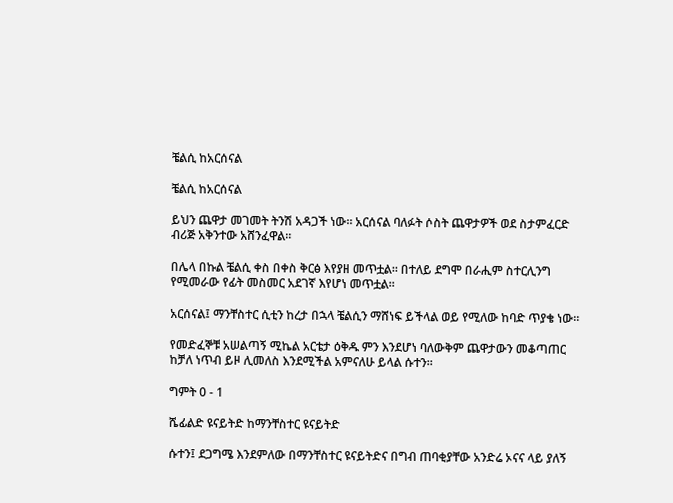ቼልሲ ከአርሰናል

ቼልሲ ከአርሰናል

ይህን ጨዋታ መገመት ትንሽ አዳጋች ነው። አርሰናል ባለፉት ሶስት ጨዋታዎች ወደ ስታምፈርድ ብሪጅ አቅንተው አሸንፈዋል።

በሌላ በኩል ቼልሲ ቀስ በቀስ ቅርፅ እየያዘ መጥቷል። በተለይ ደግሞ በራሒም ስተርሊንግ የሚመራው የፊት መስመር አደገኛ እየሆነ መጥቷል።

አርሰናል፤ ማንቸስተር ሲቲን ከረታ በኋላ ቼልሲን ማሸነፍ ይችላል ወይ የሚለው ከባድ ጥያቄ ነው።

የመድፈኞቹ አሠልጣኝ ሚኬል አርቴታ ዕቅዱ ምን እንደሆነ ባለውቅም ጨዋታውን መቆጣጠር ከቻለ ነጥብ ይዞ ሊመለስ እንደሚችል አምናለሁ ይላል ሱተን።

ግምት 0 - 1

ሼፊልድ ዩናይትድ ከማንቸስተር ዩናይትድ

ሱተን፤ ደጋግሜ እንደምለው በማንቸስተር ዩናይትድና በግብ ጠባቂያቸው አንድሬ ኦናና ላይ ያለኝ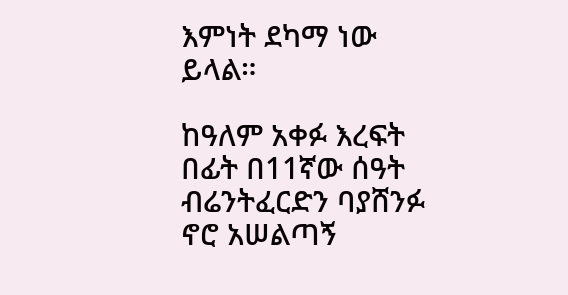እምነት ደካማ ነው ይላል።

ከዓለም አቀፉ እረፍት በፊት በ11ኛው ሰዓት ብሬንትፈርድን ባያሸንፉ ኖሮ አሠልጣኝ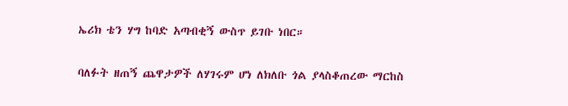ኤሪክ ቴን ሃግ ከባድ አጣብቂኝ ውስጥ ይገቡ ነበር።

ባለፉት ዘጠኝ ጨዋታዎች ለሃገሩም ሆነ ለክለቡ ጎል ያላስቆጠረው ማርከስ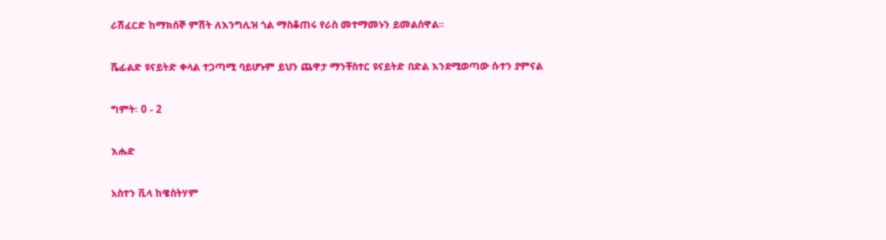ራሽፈርድ ከማክሰኞ ምሽት ለእንግሊዝ ጎል ማስቆጠሩ የራስ መተማመኑን ይመልሰዋል።

ሼፊልድ ዩናይትድ ቀላል ተጋጣሚ ባይሆኑም ይህን ጨዋታ ማንቸስተር ዩናይትድ በድል እንደሚወጣው ሱተን ያምናል

ግምት፡ 0 - 2

እሑድ

አስተን ቪላ ከዌስትሃም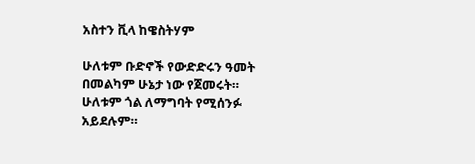አስተን ቪላ ከዌስትሃም

ሁለቱም ቡድኖች የውድድሩን ዓመት በመልካም ሁኔታ ነው የጀመሩት። ሁለቱም ጎል ለማግባት የሚሰንፉ አይደሉም።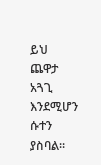ይህ ጨዋታ አጓጊ እንደሚሆን ሱተን ያስባል።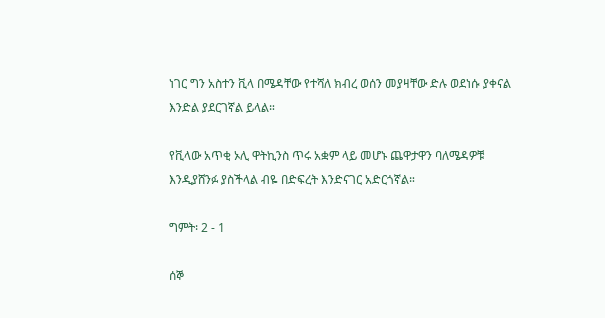ነገር ግን አስተን ቪላ በሜዳቸው የተሻለ ክብረ ወሰን መያዛቸው ድሉ ወደነሱ ያቀናል እንድል ያደርገኛል ይላል።

የቪላው አጥቂ ኦሊ ዋትኪንስ ጥሩ አቋም ላይ መሆኑ ጨዋታዋን ባለሜዳዎቹ እንዲያሸንፉ ያስችላል ብዬ በድፍረት እንድናገር አድርጎኛል።

ግምት፡ 2 - 1

ሰኞ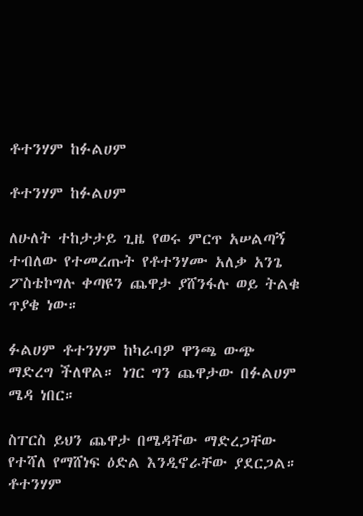ቶተንሃም ከፉልሀም

ቶተንሃም ከፉልሀም

ለሁለት ተከታታይ ጊዜ የወሩ ምርጥ አሠልጣኝ ተብለው የተመረጡት የቶተንሃሙ አለቃ አንጌ ፖስቴኮግሉ ቀጣዩን ጨዋታ ያሸንፋሉ ወይ ትልቁ ጥያቄ ነው።

ፉልሀም ቶተንሃም ከካራባዎ ዋንጫ ውጭ ማድረግ ችለዋል። ነገር ግን ጨዋታው በፉልሀም ሜዳ ነበር።

ስፐርስ ይህን ጨዋታ በሜዳቸው ማድረጋቸው የተሻለ የማሸነፍ ዕድል እንዲኖራቸው ያደርጋል። ቶተንሃም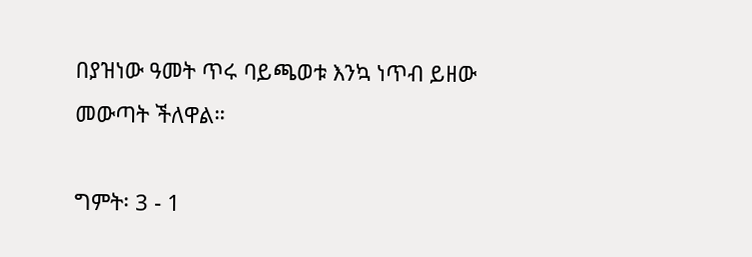በያዝነው ዓመት ጥሩ ባይጫወቱ እንኳ ነጥብ ይዘው መውጣት ችለዋል።

ግምት፡ 3 - 1